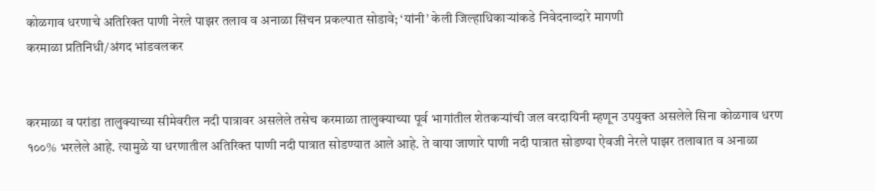कोळगाव धरणाचे अतिरिक्त पाणी नेरले पाझर तलाव व अनाळा सिंचन प्रकल्पात सोडावे; ‘यांनी’ केली जिल्हाधिकाऱ्यांकडे निवेदनाव्दारे मागणी
करमाळा प्रतिनिधी/अंगद भांडवलकर


करमाळा व परांडा तालुक्याच्या सीमेवरील नदी पात्रावर असलेले तसेच करमाळा तालुक्याच्या पूर्व भागांतील शेतकऱ्यांची जल वरदायिनी म्हणून उपयुक्त असलेले सिना कोळगाव धरण १००% भरलेले आहे. त्यामुळे या धरणातील अतिरिक्त पाणी नदी पात्रात सोडण्यात आले आहे. ते वाया जाणारे पाणी नदी पात्रात सोडण्या ऐवजी नेरले पाझर तलावात व अनाळा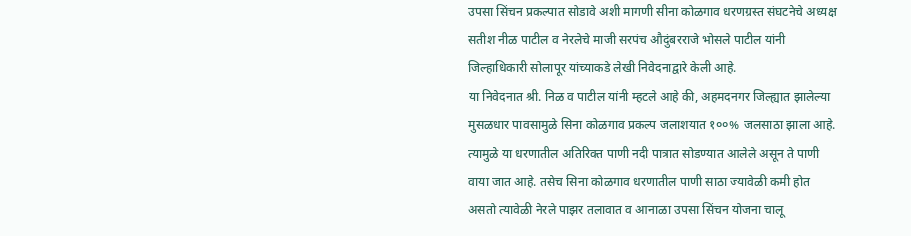उपसा सिंचन प्रकल्पात सोडावे अशी मागणी सीना कोळगाव धरणग्रस्त संघटनेचे अध्यक्ष सतीश नीळ पाटील व नेरलेचे माजी सरपंच औदुंबरराजे भोसले पाटील यांनी जिल्हाधिकारी सोलापूर यांच्याकडे लेखी निवेदनाद्वारे केली आहे.
या निवेदनात श्री. निळ व पाटील यांनी म्हटले आहे की, अहमदनगर जिल्ह्यात झालेल्या मुसळधार पावसामुळे सिना कोळगाव प्रकल्प जलाशयात १००% जलसाठा झाला आहे. त्यामुळे या धरणातील अतिरिक्त पाणी नदी पात्रात सोडण्यात आलेले असून ते पाणी वाया जात आहे. तसेच सिना कोळगाव धरणातील पाणी साठा ज्यावेळी कमी होत असतो त्यावेळी नेरले पाझर तलावात व आनाळा उपसा सिंचन योजना चालू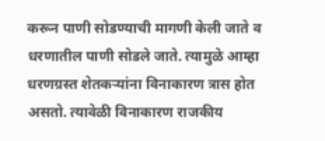करून पाणी सोडण्याची मागणी केली जाते व धरणातील पाणी सोडले जाते. त्यामुळे आम्हा धरणग्रस्त शेतकऱ्यांना विनाकारण त्रास होत असतो. त्यावेळी विनाकारण राजकीय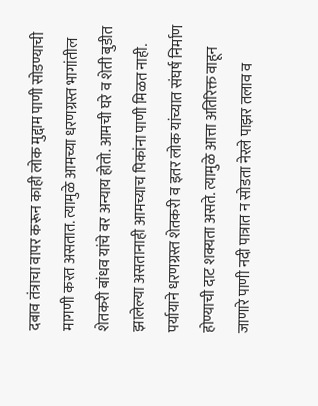दबाव तंत्राचा वापर करून काही लोक मुद्दाम पाणी सोडण्याची मागणी करत असतात. त्यामुळे आमच्या धरणग्रस्त भागांतील शेतकरी बांधव यांचे वर अन्याय होतो. आमची घरे व शेती बुडीत झालेल्या असतानाही आमच्याच पिकांना पाणी मिळत नाही. पर्यायाने धरणग्रस्त शेतकरी व इतर लोक यांच्यात संघर्ष निर्माण होण्याची दाट शक्यता असते. त्यामुळे आत्ता अतिरिक्त वाहून जाणारे पाणी नदी पात्रात न सोडता नेरले पाझर तलाव व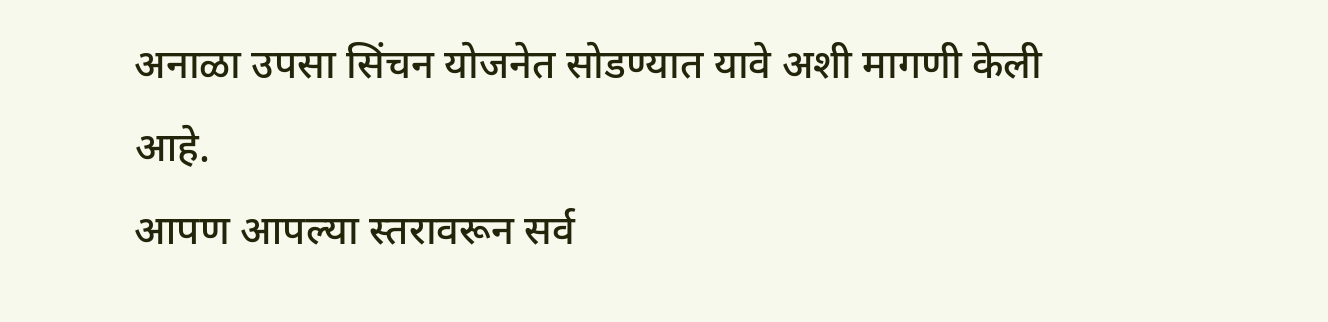अनाळा उपसा सिंचन योजनेत सोडण्यात यावे अशी मागणी केली आहे.
आपण आपल्या स्तरावरून सर्व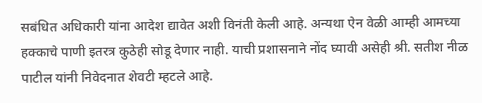सबंधित अधिकारी यांना आदेश द्यावेत अशी विनंती केली आहे. अन्यथा ऐन वेळी आम्ही आमच्या हक्काचे पाणी इतरत्र कुठेही सोडू देणार नाही. याची प्रशासनाने नोंद घ्यावी असेही श्री. सतीश नीळ पाटील यांनी निवेदनात शेवटी म्हटले आहे.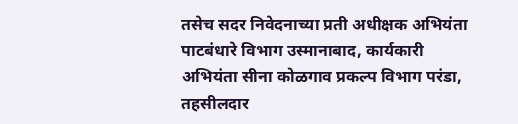तसेच सदर निवेदनाच्या प्रती अधीक्षक अभियंता पाटबंधारे विभाग उस्मानाबाद, कार्यकारी अभियंता सीना कोळगाव प्रकल्प विभाग परंडा, तहसीलदार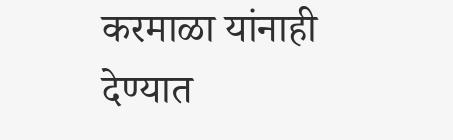करमाळा यांनाही देण्यात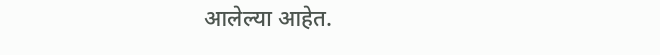आलेल्या आहेत.